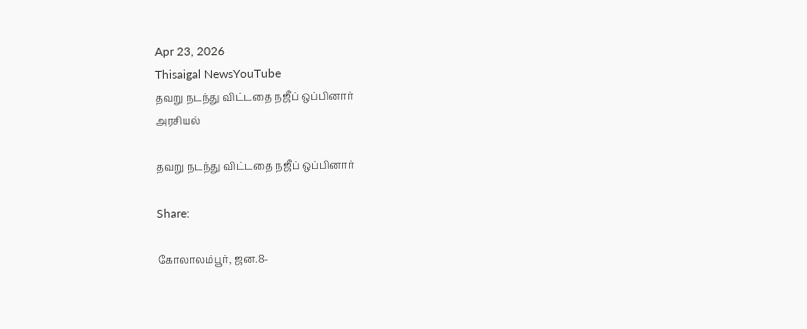Apr 23, 2026
Thisaigal NewsYouTube
தவறு நடந்து விட்டதை நஜீப் ஒப்பினார்
அரசியல்

தவறு நடந்து விட்டதை நஜீப் ஒப்பினார்

Share:

கோலாலம்பூர், ஜன.8-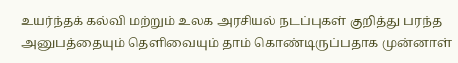உயர்ந்தக் கல்வி மற்றும் உலக அரசியல் நடப்புகள் குறித்து பரந்த அனுபத்தையும் தெளிவையும் தாம் கொண்டிருப்பதாக முன்னாள்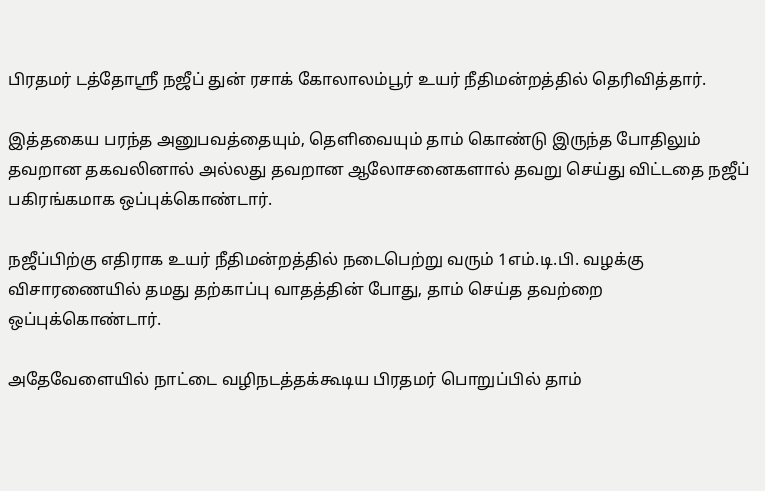பிரதமர் டத்தோஸ்ரீ நஜீப் துன் ரசாக் கோலாலம்பூர் உயர் நீதிமன்றத்தில் தெரிவித்தார்.

இத்தகைய பரந்த அனுபவத்தையும், தெளிவையும் தாம் கொண்டு இருந்த போதிலும் தவறான தகவலினால் அல்லது தவறான ஆலோசனைகளால் தவறு செய்து விட்டதை நஜீப் பகிரங்கமாக ஒப்புக்கொண்டார்.

நஜீப்பிற்கு எதிராக உயர் நீதிமன்றத்தில் நடைபெற்று வரும் 1எம்.டி.பி. வழக்கு விசாரணையில் தமது தற்காப்பு வாதத்தின் போது, தாம் செய்த தவற்றை ஒப்புக்கொண்டார்.

அதேவேளையில் நாட்டை வழிநடத்தக்கூடிய பிரதமர் பொறுப்பில் தாம்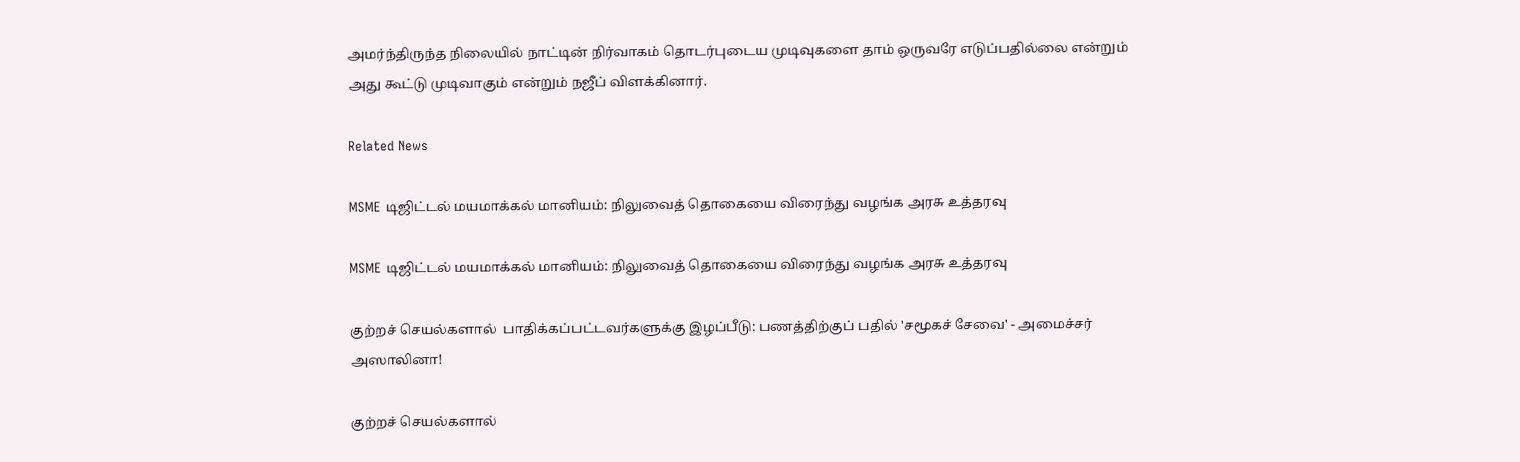அமர்ந்திருந்த நிலையில் நாட்டின் நிர்வாகம் தொடர்புடைய முடிவுகளை தாம் ஒருவரே எடுப்பதில்லை என்றும் அது கூட்டு முடிவாகும் என்றும் நஜீப் விளக்கினார்.

Related News

MSME டிஜிட்டல் மயமாக்கல் மானியம்: நிலுவைத் தொகையை விரைந்து வழங்க அரசு உத்தரவு

MSME டிஜிட்டல் மயமாக்கல் மானியம்: நிலுவைத் தொகையை விரைந்து வழங்க அரசு உத்தரவு

குற்றச் செயல்களால்  பாதிக்கப்பட்டவர்களுக்கு இழப்பீடு: பணத்திற்குப் பதில் 'சமூகச் சேவை' - அமைச்சர் அஸாலினா!

குற்றச் செயல்களால்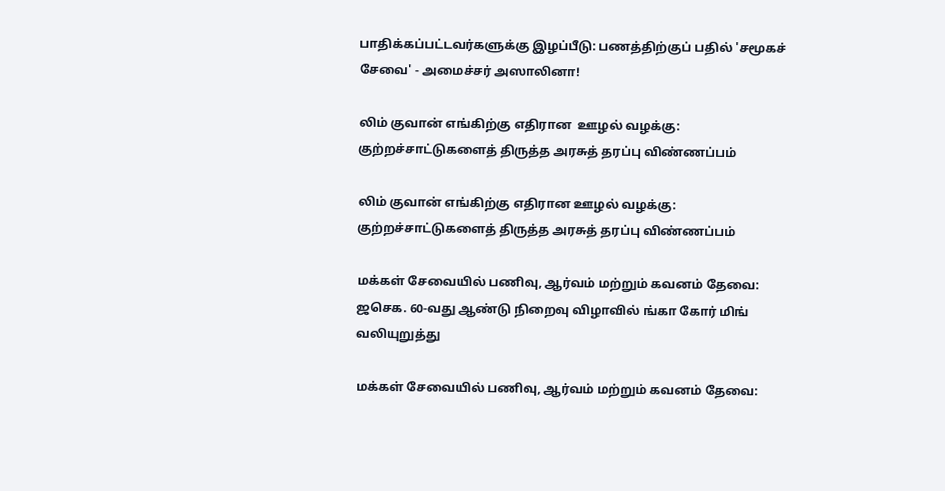பாதிக்கப்பட்டவர்களுக்கு இழப்பீடு: பணத்திற்குப் பதில் 'சமூகச் சேவை' - அமைச்சர் அஸாலினா!

லிம் குவான் எங்கிற்கு எதிரான  ஊழல் வழக்கு: குற்றச்சாட்டுகளைத் திருத்த அரசுத் தரப்பு விண்ணப்பம்

லிம் குவான் எங்கிற்கு எதிரான ஊழல் வழக்கு: குற்றச்சாட்டுகளைத் திருத்த அரசுத் தரப்பு விண்ணப்பம்

மக்கள் சேவையில் பணிவு, ஆர்வம் மற்றும் கவனம் தேவை: ஜசெக. 60-வது ஆண்டு நிறைவு விழாவில் ங்கா கோர் மிங் வலியுறுத்து

மக்கள் சேவையில் பணிவு, ஆர்வம் மற்றும் கவனம் தேவை: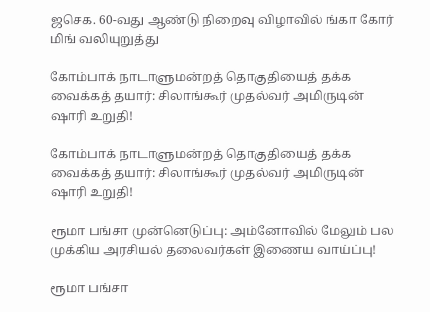ஜசெக. 60-வது ஆண்டு நிறைவு விழாவில் ங்கா கோர் மிங் வலியுறுத்து

கோம்பாக் நாடாளுமன்றத் தொகுதியைத் தக்க வைக்கத் தயார்: சிலாங்கூர் முதல்வர் அமிருடின் ஷாரி உறுதி!

கோம்பாக் நாடாளுமன்றத் தொகுதியைத் தக்க வைக்கத் தயார்: சிலாங்கூர் முதல்வர் அமிருடின் ஷாரி உறுதி!

ரூமா பங்சா முன்னெடுப்பு: அம்னோவில் மேலும் பல முக்கிய அரசியல் தலைவர்கள் இணைய வாய்ப்பு!

ரூமா பங்சா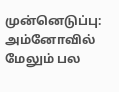முன்னெடுப்பு: அம்னோவில் மேலும் பல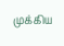முக்கிய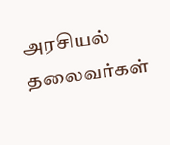அரசியல் தலைவர்கள்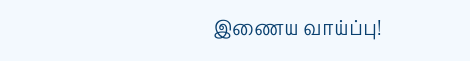இணைய வாய்ப்பு!